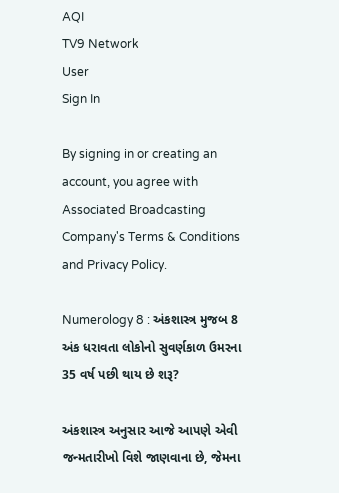AQI
TV9 Network
User
Sign In

By signing in or creating an account, you agree with Associated Broadcasting Company's Terms & Conditions and Privacy Policy.

Numerology 8 : અંકશાસ્ત્ર મુજબ 8 અંક ધરાવતા લોકોનો સુવર્ણકાળ ઉમરના 35 વર્ષ પછી થાય છે શરૂ?

અંકશાસ્ત્ર અનુસાર આજે આપણે એવી જન્મતારીખો વિશે જાણવાના છે, જેમના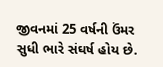જીવનમાં 25 વર્ષની ઉંમર સુધી ભારે સંઘર્ષ હોય છે.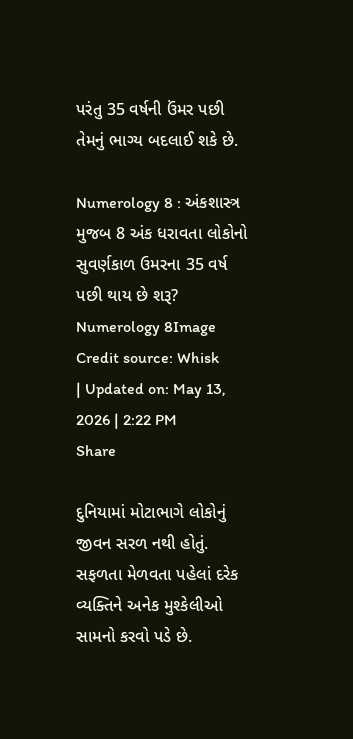પરંતુ 35 વર્ષની ઉંમર પછી તેમનું ભાગ્ય બદલાઈ શકે છે.

Numerology 8 : અંકશાસ્ત્ર મુજબ 8 અંક ધરાવતા લોકોનો સુવર્ણકાળ ઉમરના 35 વર્ષ પછી થાય છે શરૂ?
Numerology 8Image Credit source: Whisk
| Updated on: May 13, 2026 | 2:22 PM
Share

દુનિયામાં મોટાભાગે લોકોનું જીવન સરળ નથી હોતું. સફળતા મેળવતા પહેલાં દરેક વ્યક્તિને અનેક મુશ્કેલીઓ સામનો કરવો પડે છે.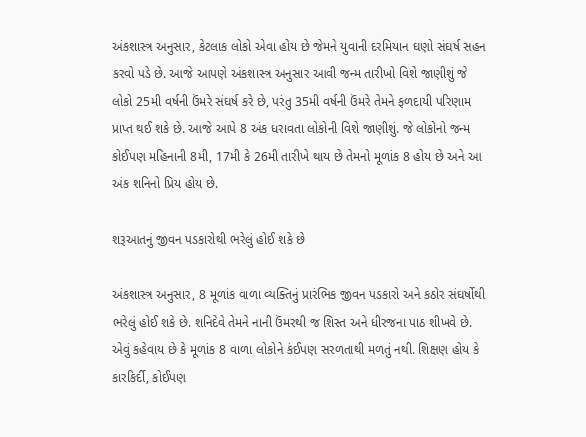અંકશાસ્ત્ર અનુસાર, કેટલાક લોકો એવા હોય છે જેમને યુવાની દરમિયાન ઘણો સંઘર્ષ સહન કરવો પડે છે. આજે આપણે અંકશાસ્ત્ર અનુસાર આવી જન્મ તારીખો વિશે જાણીશું જે લોકો 25મી વર્ષની ઉંમરે સંઘર્ષ કરે છે, પરંતુ 35મી વર્ષની ઉંમરે તેમને ફળદાયી પરિણામ પ્રાપ્ત થઈ શકે છે. આજે આપે 8 અંક ધરાવતા લોકોની વિશે જાણીશું. જે લોકોનો જન્મ કોઈપણ મહિનાની 8મી, 17મી કે 26મી તારીખે થાય છે તેમનો મૂળાંક 8 હોય છે અને આ અંક શનિનો પ્રિય હોય છે.

શરૂઆતનું જીવન પડકારોથી ભરેલું હોઈ શકે છે

અંકશાસ્ત્ર અનુસાર, 8 મૂળાંક વાળા વ્યક્તિનું પ્રારંભિક જીવન પડકારો અને કઠોર સંઘર્ષોથી ભરેલું હોઈ શકે છે. શનિદેવે તેમને નાની ઉંમરથી જ શિસ્ત અને ધીરજના પાઠ શીખવે છે. એવું કહેવાય છે કે મૂળાંક 8 વાળા લોકોને કંઈપણ સરળતાથી મળતું નથી. શિક્ષણ હોય કે કારકિર્દી, કોઈપણ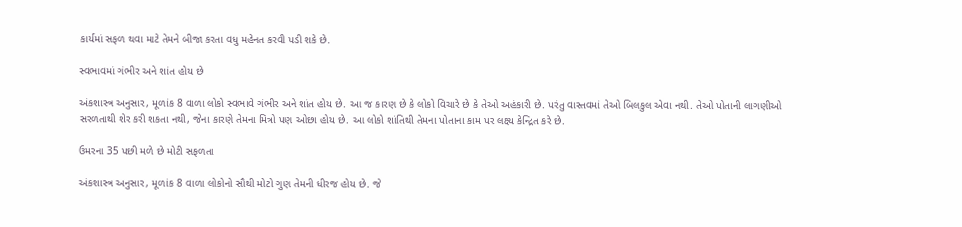કાર્યમાં સફળ થવા માટે તેમને બીજા કરતા વધુ મહેનત કરવી પડી શકે છે.

સ્વભાવમાં ગંભીર અને શાંત હોય છે

અંકશાસ્ત્ર અનુસાર, મૂળાંક 8 વાળા લોકો સ્વભાવે ગંભીર અને શાંત હોય છે. આ જ કારણ છે કે લોકો વિચારે છે કે તેઓ અહંકારી છે. પરંતુ વાસ્તવમાં તેઓ બિલકુલ એવા નથી. તેઓ પોતાની લાગણીઓ સરળતાથી શેર કરી શકતા નથી, જેના કારણે તેમના મિત્રો પણ ઓછા હોય છે. આ લોકો શાંતિથી તેમના પોતાના કામ પર લક્ષ્ય કેન્દ્રિત કરે છે.

ઉમરના 35 પછી મળે છે મોટી સફળતા

અંકશાસ્ત્ર અનુસાર, મૂળાંક 8 વાળા લોકોનો સૌથી મોટો ગુણ તેમની ધીરજ હોય છે. જે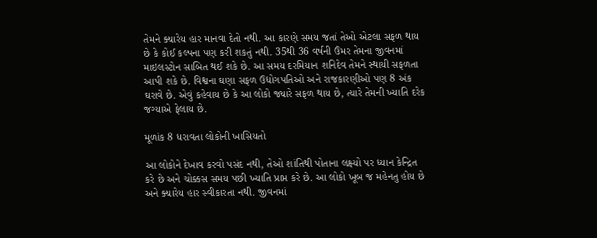તેમને ક્યારેય હાર માનવા દેતો નથી. આ કારણે સમય જતાં તેઓ એટલા સફળ થાય છે કે કોઈ કલ્પના પણ કરી શકતું નથી. 35થી 36 વર્ષની ઉંમર તેમના જીવનમાં માઇલસ્ટોન સાબિત થઈ શકે છે. આ સમય દરમિયાન શનિદેવ તેમને સ્થાયી સફળતા આપી શકે છે. વિશ્વના ઘણા સફળ ઉદ્યોગપતિઓ અને રાજકારણીઓ પણ 8 અંક ઘરાવે છે. એવું કહેવાય છે કે આ લોકો જ્યારે સફળ થાય છે, ત્યારે તેમની ખ્યાતિ દરેક જગ્યાએ ફેલાય છે.

મૂળાંક 8 ધરાવતા લોકોની ખાસિયતો

આ લોકોને દેખાવ કરવો પસંદ નથી, તેઓ શાંતિથી પોતાના લક્ષ્યો પર ધ્યાન કેન્દ્રિત કરે છે અને ચોક્કસ સમય પછી ખ્યાતિ પ્રાપ્ત કરે છે. આ લોકો ખૂબ જ મહેનતુ હોય છે અને ક્યારેય હાર સ્વીકારતા નથી. જીવનમાં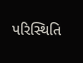પરિસ્થિતિ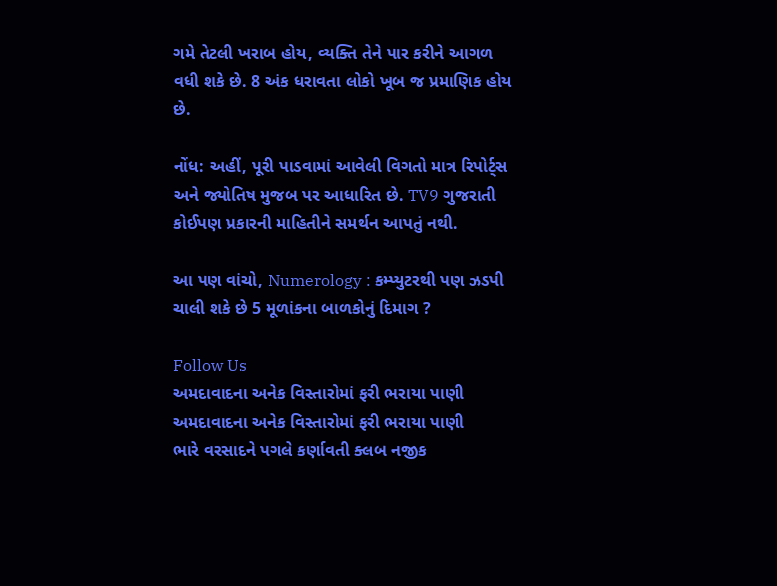ગમે તેટલી ખરાબ હોય, વ્યક્તિ તેને પાર કરીને આગળ વધી શકે છે. 8 અંક ધરાવતા લોકો ખૂબ જ પ્રમાણિક હોય છે.

નોંધ: અહીં, પૂરી પાડવામાં આવેલી વિગતો માત્ર રિપોર્ટ્સ અને જ્યોતિષ મુજબ પર આધારિત છે. TV9 ગુજરાતી કોઈપણ પ્રકારની માહિતીને સમર્થન આપતું નથી.

આ પણ વાંચો, Numerology : કમ્પ્યુટરથી પણ ઝડપી ચાલી શકે છે 5 મૂળાંકના બાળકોનું દિમાગ ?

Follow Us
અમદાવાદના અનેક વિસ્તારોમાં ફરી ભરાયા પાણી
અમદાવાદના અનેક વિસ્તારોમાં ફરી ભરાયા પાણી
ભારે વરસાદને પગલે કર્ણાવતી ક્લબ નજીક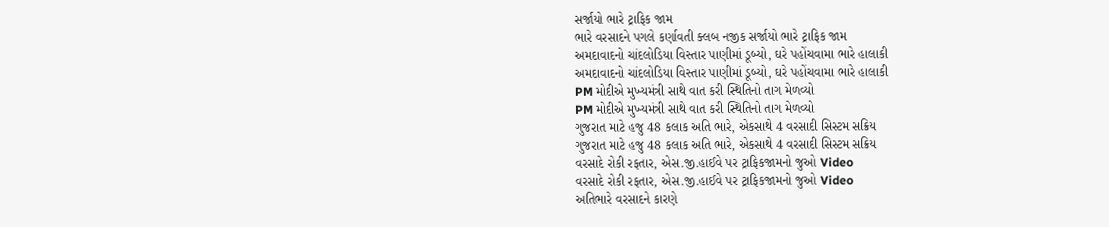સર્જાયો ભારે ટ્રાફિક જામ
ભારે વરસાદને પગલે કર્ણાવતી ક્લબ નજીક સર્જાયો ભારે ટ્રાફિક જામ
અમદાવાદનો ચાંદલોડિયા વિસ્તાર પાણીમાં ડૂબ્યો, ઘરે પહોંચવામા ભારે હાલાકી
અમદાવાદનો ચાંદલોડિયા વિસ્તાર પાણીમાં ડૂબ્યો, ઘરે પહોંચવામા ભારે હાલાકી
PM મોદીએ મુખ્યમંત્રી સાથે વાત કરી સ્થિતિનો તાગ મેળવ્યો
PM મોદીએ મુખ્યમંત્રી સાથે વાત કરી સ્થિતિનો તાગ મેળવ્યો
ગુજરાત માટે હજુ 48 કલાક અતિ ભારે, એકસાથે 4 વરસાદી સિસ્ટમ સક્રિય
ગુજરાત માટે હજુ 48 કલાક અતિ ભારે, એકસાથે 4 વરસાદી સિસ્ટમ સક્રિય
વરસાદે રોકી રફતાર, એસ.જી.હાઈવે પર ટ્રાફિકજામનો જુઓ Video
વરસાદે રોકી રફતાર, એસ.જી.હાઈવે પર ટ્રાફિકજામનો જુઓ Video
અતિભારે વરસાદને કારણે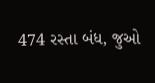474 રસ્તા બંધ, જુઓ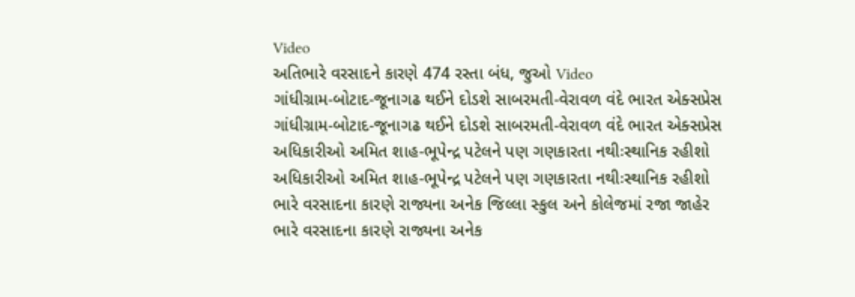Video
અતિભારે વરસાદને કારણે 474 રસ્તા બંધ, જુઓ Video
ગાંધીગ્રામ-બોટાદ-જૂનાગઢ થઈને દોડશે સાબરમતી-વેરાવળ વંદે ભારત એક્સપ્રેસ
ગાંધીગ્રામ-બોટાદ-જૂનાગઢ થઈને દોડશે સાબરમતી-વેરાવળ વંદે ભારત એક્સપ્રેસ
અધિકારીઓ અમિત શાહ-ભૂપેન્દ્ર પટેલને પણ ગણકારતા નથીઃસ્થાનિક રહીશો
અધિકારીઓ અમિત શાહ-ભૂપેન્દ્ર પટેલને પણ ગણકારતા નથીઃસ્થાનિક રહીશો
ભારે વરસાદના કારણે રાજ્યના અનેક જિલ્લા સ્કુલ અને કોલેજમાં રજા જાહેર
ભારે વરસાદના કારણે રાજ્યના અનેક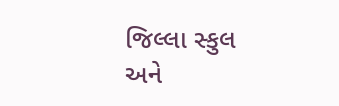જિલ્લા સ્કુલ અને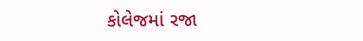કોલેજમાં રજા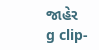જાહેર
g clip-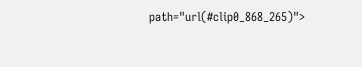path="url(#clip0_868_265)">